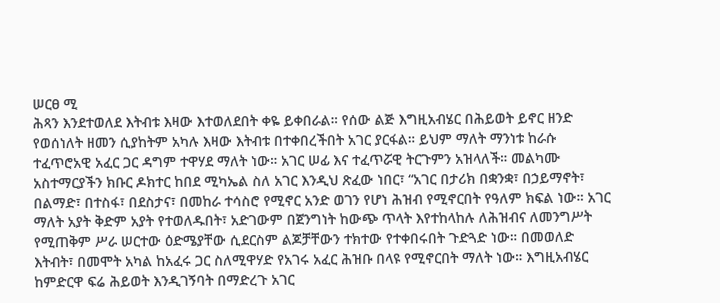ሠርፀ ሚ
ሕጻን እንደተወለደ እትብቱ እዛው እተወለደበት ቀዬ ይቀበራል። የሰው ልጅ እግዚአብሄር በሕይወት ይኖር ዘንድ የወሰነለት ዘመን ሲያከትም አካሉ እዛው እትብቱ በተቀበረችበት አገር ያርፋል። ይህም ማለት ማንነቱ ከራሱ ተፈጥሮአዊ አፈር ጋር ዳግም ተዋሃደ ማለት ነው። አገር ሠፊ እና ተፈጥሯዊ ትርጉምን አዝላለች። መልካሙ አስተማርያችን ክቡር ዶክተር ከበደ ሚካኤል ስለ አገር እንዲህ ጽፈው ነበር፣ “አገር በታሪክ በቋንቋ፣ በኃይማኖት፣ በልማድ፣ በተስፋ፣ በደስታና፣ በመከራ ተሳስሮ የሚኖር አንድ ወገን የሆነ ሕዝብ የሚኖርበት የዓለም ክፍል ነው። አገር ማለት አያት ቅድም አያት የተወለዱበት፣ አድገውም በጀንግነት ከውጭ ጥላት እየተከላከሉ ለሕዝብና ለመንግሥት የሚጠቅም ሥራ ሠርተው ዕድሜያቸው ሲደርስም ልጆቻቸውን ተክተው የተቀበሩበት ጉድጓድ ነው። በመወለድ እትብት፣ በመሞት አካል ከአፈሩ ጋር ስለሚዋሃድ የአገሩ አፈር ሕዝቡ በላዩ የሚኖርበት ማለት ነው። እግዚአብሄር ከምድርዋ ፍሬ ሕይወት እንዲገኝባት በማድረጉ አገር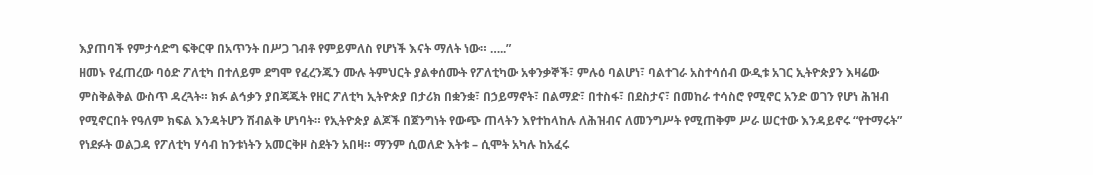እያጠባች የምታሳድግ ፍቅርዋ በአጥንት በሥጋ ገብቶ የምይምለስ የሆነች እናት ማለት ነው። …..”
ዘመኑ የፈጠረው ባዕድ ፖለቲካ በተለይም ደግሞ የፈረንጁን ሙሉ ትምህርት ያልቀሰሙት የፖለቲካው አቀንቃኞች፣ ምሉዕ ባልሆነ፣ ባልተገራ አስተሳሰብ ውዲቱ አገር ኢትዮጵያን እዛሬው ምስቅልቅል ውስጥ ዳረጓት። ክፉ ልኅቃን ያበጃጁት የዘር ፖለቲካ ኢትዮጵያ በታሪክ በቋንቋ፣ በኃይማኖት፣ በልማድ፣ በተስፋ፣ በደስታና፣ በመከራ ተሳስሮ የሚኖር አንድ ወገን የሆነ ሕዝብ የሚኖርበት የዓለም ክፍል እንዳትሆን ሽብልቅ ሆነባት። የኢትዮጵያ ልጆች በጀንግነት የውጭ ጠላትን እየተከላከሉ ለሕዝብና ለመንግሥት የሚጠቅም ሥራ ሠርተው እንዳይኖሩ “የተማሩት” የነደፉት ወልጋዳ የፖለቲካ ሃሳብ ከንቱነትን አመርቅዞ ስደትን አበዛ። ማንም ሲወለድ እትቱ – ሲሞት አካሉ ከአፈሩ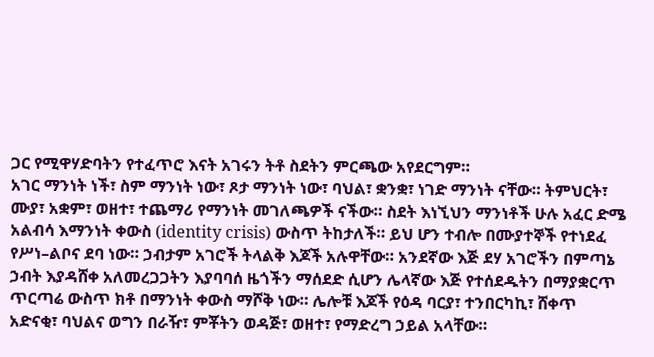ጋር የሚዋሃድባትን የተፈጥሮ እናት አገሩን ትቶ ስደትን ምርጫው አየደርግም።
አገር ማንነት ነች፣ ስም ማንነት ነው፣ ጾታ ማንነት ነው፣ ባህል፣ ቋንቋ፣ ነገድ ማንነት ናቸው። ትምህርት፣ ሙያ፣ አቋም፣ ወዘተ፣ ተጨማሪ የማንነት መገለጫዎች ናችው። ስደት እነኚህን ማንነቶች ሁሉ አፈር ድሜ አልብሳ እማንነት ቀውስ (identity crisis) ውስጥ ትከታለች። ይህ ሆን ተብሎ በሙያተኞች የተነደፈ የሥነ–ልቦና ደባ ነው። ኃብታም አገሮች ትላልቅ እጆች አሉዋቸው። አንደኛው እጅ ደሃ አገሮችን በምጣኔ ኃብት እያዳሸቀ አለመረጋጋትን እያባባሰ ዜጎችን ማሰደድ ሲሆን ሌላኛው እጅ የተሰደዱትን በማያቋርጥ ጥርጣሬ ውስጥ ክቶ በማንነት ቀውስ ማሾቅ ነው። ሌሎቹ እጆች የዕዳ ባርያ፣ ተንበርካኪ፣ ሸቀጥ አድናቂ፣ ባህልና ወግን በራዥ፣ ምቾትን ወዳጅ፣ ወዘተ፣ የማድረግ ኃይል አላቸው።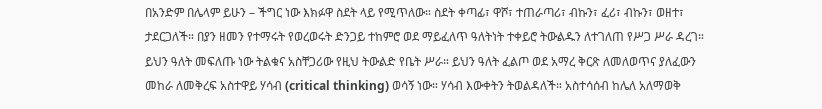በአንድም በሌላም ይሁን – ችግር ነው እክፉዋ ስደት ላይ የሚጥለው። ስደት ቀጣፊ፣ ዋሾ፣ ተጠራጣሪ፣ ብኩን፣ ፈሪ፣ ብኩን፣ ወዘተ፣ ታደርጋለች። በያን ዘመን የተማሩት የወረወሩት ድንጋይ ተከምሮ ወደ ማይፈለጥ ዓለትነት ተቀይሮ ትውልዱን ለተገለጠ የሥጋ ሥራ ዳረገ። ይህን ዓለት መፍለጡ ነው ትልቁና አስቸጋሪው የዚህ ትውልድ የቤት ሥራ። ይህን ዓለት ፈልጦ ወደ አማረ ቅርጽ ለመለወጥና ያለፈውን መከራ ለመቅረፍ አስተዋይ ሃሳብ (critical thinking) ወሳኝ ነው። ሃሳብ እውቀትን ትወልዳለች። አስተሳሰብ ከሌለ አለማወቅ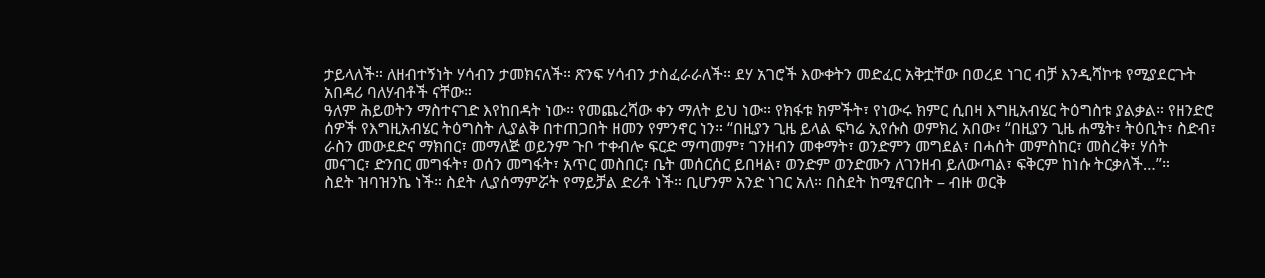ታይላለች። ለዘብተኝነት ሃሳብን ታመክናለች። ጽንፍ ሃሳብን ታስፈራራለች። ደሃ አገሮች እውቀትን መድፈር አቅቷቸው በወረደ ነገር ብቻ እንዲሻኮቱ የሚያደርጉት አበዳሪ ባለሃብቶች ናቸው።
ዓለም ሕይወትን ማስተናገድ እየከበዳት ነው። የመጨረሻው ቀን ማለት ይህ ነው። የክፋቱ ክምችት፣ የነውሩ ክምር ሲበዛ እግዚአብሄር ትዕግስቱ ያልቃል። የዘንድሮ ሰዎች የእግዚአብሄር ትዕግስት ሊያልቅ በተጠጋበት ዘመን የምንኖር ነን። “በዚያን ጊዜ ይላል ፍካሬ ኢየሱስ ወምክረ አበው፣ “በዚያን ጊዜ ሐሜት፣ ትዕቢት፣ ስድብ፣ ራስን መውደድና ማክበር፣ መማለጅ ወይንም ጉቦ ተቀብሎ ፍርድ ማጣመም፣ ገንዘብን መቀማት፣ ወንድምን መግደል፣ በሓሰት መምስከር፣ መስረቅ፣ ሃሰት መናገር፣ ድንበር መግፋት፣ ወሰን መግፋት፣ አጥር መስበር፣ ቤት መሰርሰር ይበዛል፣ ወንድም ወንድሙን ለገንዘብ ይለውጣል፣ ፍቅርም ከነሱ ትርቃለች…”።
ስደት ዝባዝንኬ ነች። ስደት ሊያሰማምሯት የማይቻል ድሪቶ ነች። ቢሆንም አንድ ነገር አለ። በስደት ከሚኖርበት – ብዙ ወርቅ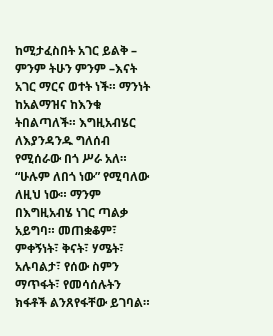ከሚታፈስበት አገር ይልቅ – ምንም ትሁን ምንም –እናት አገር ማርና ወተት ነች። ማንነት ከአልማዝና ከእንቁ ትበልጣለች። እግዚአብሄር ለእያንዳንዱ ግለሰብ የሚሰራው በጎ ሥራ አለ። “ሁሉም ለበጎ ነው” የሚባለው ለዚህ ነው። ማንም በእግዚአብሄ ነገር ጣልቃ አይግባ። መጠቋቆም፣ ምቀኝነት፣ ቅናት፣ ሃሜት፣ አሉባልታ፣ የሰው ስምን ማጥፋት፣ የመሳሰሉትን ክፋቶች ልንጸየፋቸው ይገባል።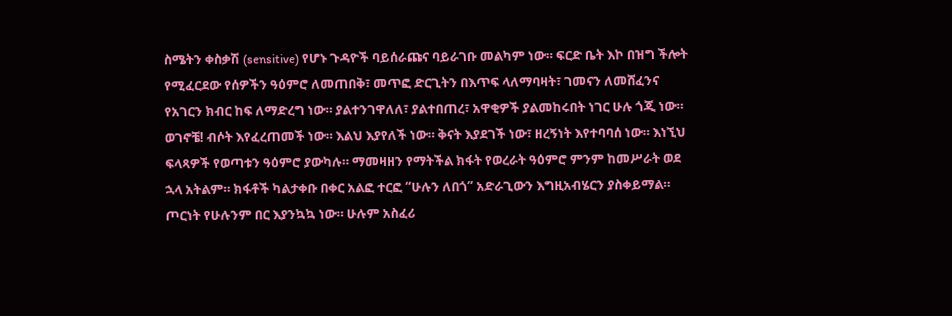ስሜትን ቀስቃሽ (sensitive) የሆኑ ጉዳዮች ባይሰራጩና ባይራገቡ መልካም ነው። ፍርድ ቤት እኮ በዝግ ችሎት የሚፈርደው የሰዎችን ዓዕምሮ ለመጠበቅ፣ መጥፎ ድርጊትን በእጥፍ ላለማባዛት፣ ገመናን ለመሸፈንና የአገርን ክብር ከፍ ለማድረግ ነው። ያልተንገዋለለ፣ ያልተበጠረ፣ አዋቂዎች ያልመከሩበት ነገር ሁሉ ጎጂ ነው።
ወገኖቼ! ብሶት እየፈረጠመች ነው። እልህ እያየለች ነው። ቅናት እያደገች ነው፣ ዘረኝነት እየተባባሰ ነው። እነኚህ ፍላጻዎች የወጣቱን ዓዕምሮ ያውካሉ። ማመዛዘን የማትችል ክፋት የወረራት ዓዕምሮ ምንም ከመሥራት ወደ ኋላ አትልም። ክፋቶች ካልታቀቡ በቀር አልፎ ተርፎ “ሁሉን ለበጎ” አድራጊውን እግዚአብሄርን ያስቀይማል። ጦርነት የሁሉንም በር እያንኳኳ ነው። ሁሉም አስፈሪ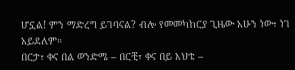ሆኗል! ምን ማድረግ ይገባናል? ብሎ የመመካከርያ ጊዜው አሁን ነው፣ ነገ አይደለም።
በርታ፣ ቀና በል ወንድሜ – በርቺ፣ ቀና በይ እህቴ –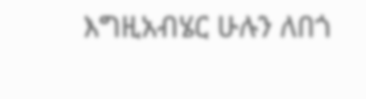እግዚአብሄር ሁሉን ለበጎ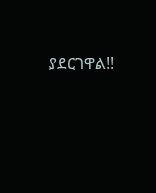ያደርገዋል!!